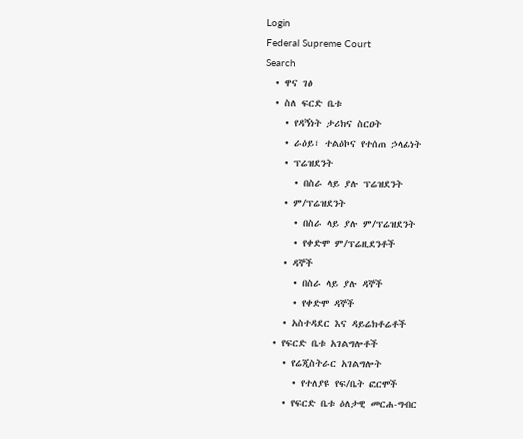Login
Federal Supreme Court
Search
  • ዋና ገፅ
  • ስለ ፍርድ ቤቱ
    • የዳኝነት ታሪክና ስርዐት
    • ራዕይ፣ ተልዕኮና የተሰጠ ኃላፊነት
    • ፕሬዝደንት
      • በስራ ላይ ያሉ ፕሬዝደንት
    • ም/ፕሬዝደንት
      • በስራ ላይ ያሉ ም/ፕሬዝደንት
      • የቀድሞ ም/ፕሬዚደንቶች
    • ዳኞች
      • በስራ ላይ ያሉ ዳኞች
      • የቀድሞ ዳኞች
    • አስተዳደር እና ዳይሬክቶሬቶች
  • የፍርድ ቤቱ አገልግሎቶች
    • የሬጂስትራር አገልግሎት
      • የተለያዩ የፍ/ቤት ፎርሞች
    • የፍርድ ቤቱ ዕለታዊ መርሐ-ግብር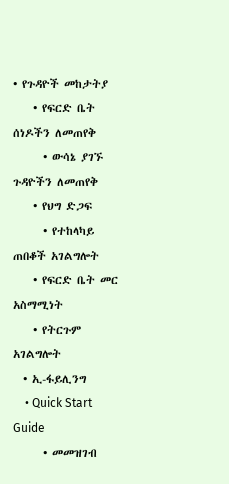• የጉዳዮች መከታትያ
    • የፍርድ ቤት ሰነዶችን ለመጠየቅ
      • ውሳኔ ያገኙ ጉዳዮችን ለመጠየቅ
    • የህግ ድጋፍ
      • የተከላካይ ጠበቆች አገልግሎት
    • የፍርድ ቤት መር አስማሚነት
    • የትርጉም አገልግሎት
  • ኢ-ፋይሊንግ
    • Quick Start Guide
      • መመዝገብ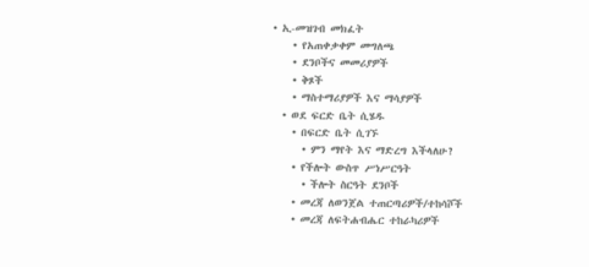• ኢ-መዝገብ መክፈት
    • የአጠቀቃቀም መግለጫ
    • ደንቦችና መመሪያዎች
    • ቅጾች
    • ማስተማሪያዎች እና ማሳያዎች
  • ወደ ፍርድ ቤት ሲሄዱ
    • በፍርድ ቤት ሲገኙ
      • ምን ማየት እና ማድረግ እችላለሁ?
    • የችሎት ውስጥ ሥነሥርዓት
      • ችሎት ስርዓት ደንቦች
    • መረጃ ለወንጀል ተጠርጣሪዎች/ተከሳሾች
    • መረጃ ለፍትሐብሔር ተከራካሪዎች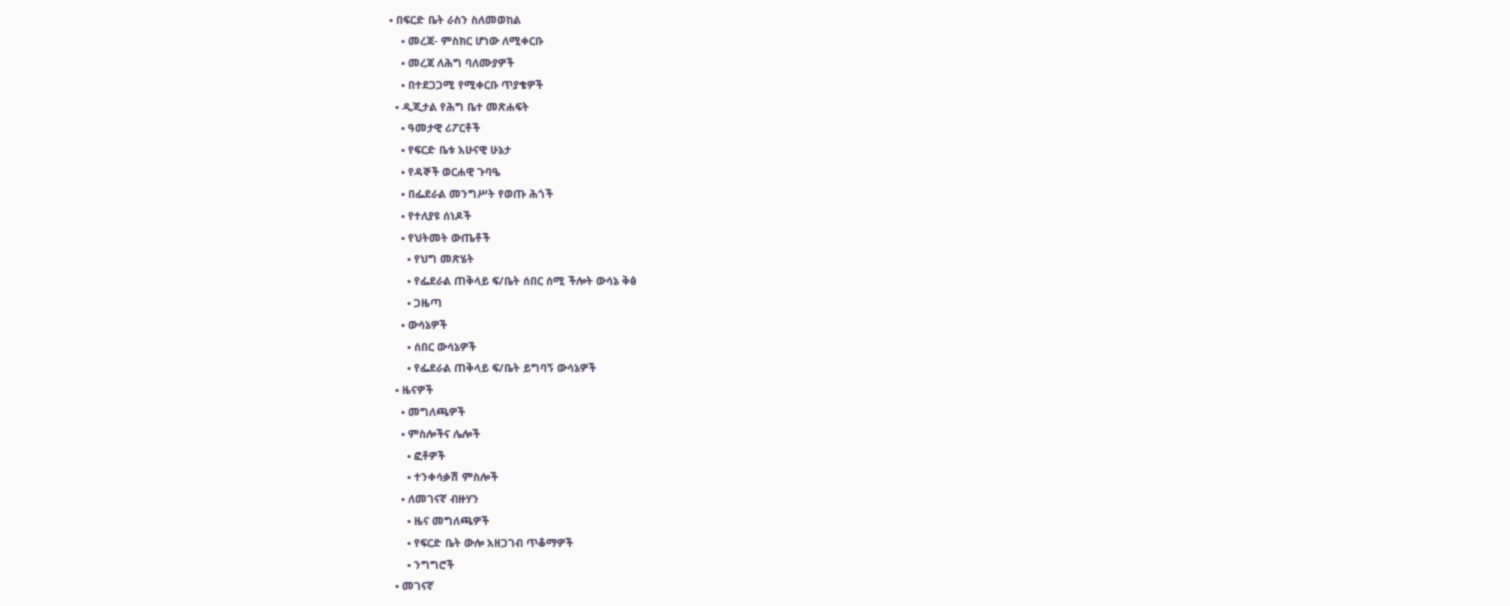• በፍርድ ቤት ራስን ስለመወከል
    • መረጃ- ምስክር ሆነው ለሚቀርቡ
    • መረጃ ለሕግ ባለሙያዎች
    • በተደጋጋሚ የሚቀርቡ ጥያቄዎች
  • ዲጂታል የሕግ ቤተ መጽሐፍት
    • ዓመታዊ ሪፖርቶች
    • የፍርድ ቤቱ አሁናዊ ሁኔታ
    • የዳኞች ወርሐዊ ጉባዔ
    • በፌደራል መንግሥት የወጡ ሕጎች
    • የተለያዩ ሰነዶች
    • የህትመት ውጤቶች
      • የህግ መጽሄት
      • የፌደራል ጠቅላይ ፍ/ቤት ሰበር ሰሚ ችሎት ውሳኔ ቅፅ
      • ጋዜጣ
    • ውሳኔዎች
      • ሰበር ውሳኔዎች
      • የፌደራል ጠቅላይ ፍ/ቤት ይግባኝ ውሳኔዎች
  • ዜናዎች
    • መግለጫዎች
    • ምስሎችና ሌሎች
      • ፎቶዎች
      • ተንቀሳቃሽ ምስሎች
    • ለመገናኛ ብዙሃን
      • ዜና መግለጫዎች
      • የፍርድ ቤት ውሎ አዘጋገብ ጥቆማዎች
      • ንግግሮች
  • መገናኛ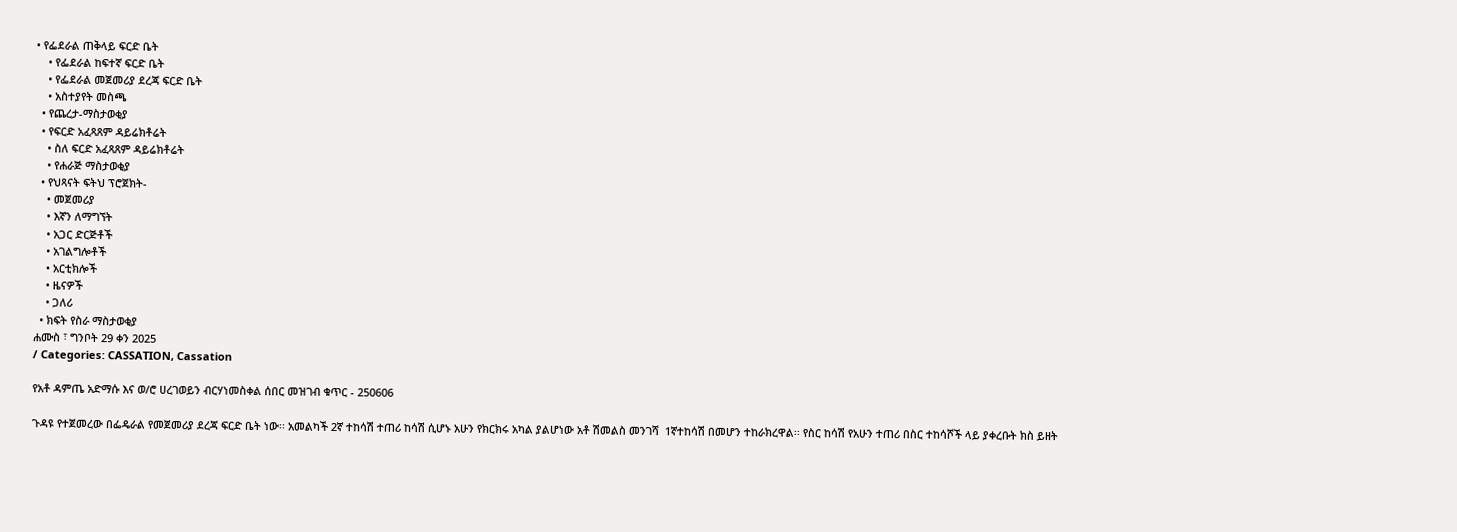• የፌደራል ጠቅላይ ፍርድ ቤት
    • የፌደራል ከፍተኛ ፍርድ ቤት
    • የፌደራል መጀመሪያ ደረጃ ፍርድ ቤት
    • አስተያየት መስጫ
  • የጨረታ-ማስታወቂያ
  • የፍርድ አፈጻጸም ዳይሬክቶሬት
    • ስለ ፍርድ አፈጻጸም ዳይሬክቶሬት
    • የሐራጅ ማስታወቂያ
  • የህጻናት ፍትህ ፕሮጀክት-
    • መጀመሪያ
    • እኛን ለማግኘት
    • አጋር ድርጅቶች
    • አገልግሎቶች
    • አርቲክሎች
    • ዜናዎች
    • ጋለሪ
  • ክፍት የስራ ማስታወቂያ
ሐሙስ ፣ ግንቦት 29 ቀን 2025
/ Categories: CASSATION, Cassation

የአቶ ዳምጤ አድማሱ እና ወ/ሮ ሀረገወይን ብርሃነመስቀል ሰበር መዝገብ ቁጥር - 250606

ጉዳዩ የተጀመረው በፌዴራል የመጀመሪያ ደረጃ ፍርድ ቤት ነው፡፡ አመልካች 2ኛ ተከሳሽ ተጠሪ ከሳሽ ሲሆኑ አሁን የክርክሩ አካል ያልሆነው አቶ ሽመልስ መንገሻ  1ኛተከሳሽ በመሆን ተከራክረዋል፡፡ የስር ከሳሽ የአሁን ተጠሪ በስር ተከሳሾች ላይ ያቀረቡት ክስ ይዘት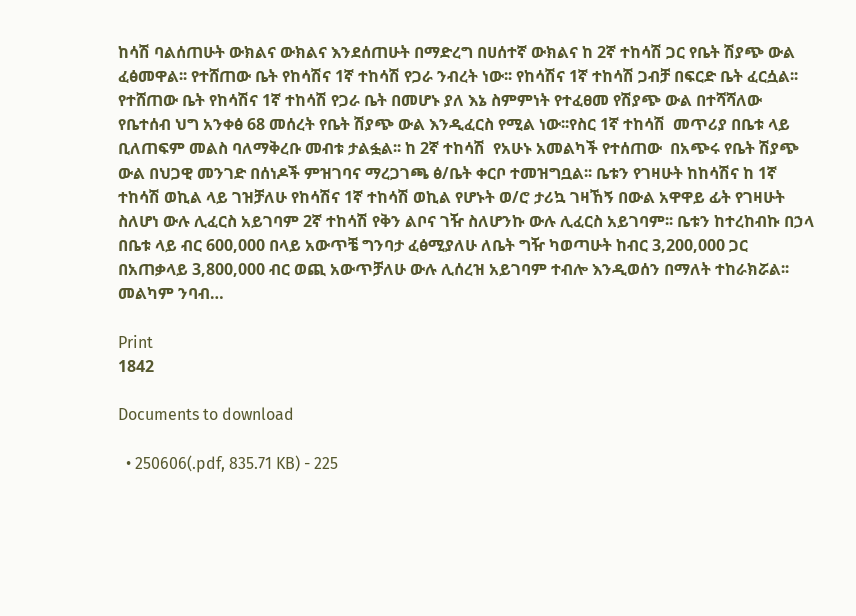ከሳሽ ባልሰጠሁት ውክልና ውክልና እንደሰጠሁት በማድረግ በሀሰተኛ ውክልና ከ 2ኛ ተከሳሽ ጋር የቤት ሽያጭ ውል ፈፅመዋል፡፡ የተሸጠው ቤት የከሳሽና 1ኛ ተከሳሽ የጋራ ንብረት ነው፡፡ የከሳሽና 1ኛ ተከሳሽ ጋብቻ በፍርድ ቤት ፈርሷል፡፡ የተሸጠው ቤት የከሳሽና 1ኛ ተከሳሽ የጋራ ቤት በመሆኑ ያለ እኔ ስምምነት የተፈፀመ የሽያጭ ውል በተሻሻለው የቤተሰብ ህግ አንቀፅ 68 መሰረት የቤት ሽያጭ ውል እንዲፈርስ የሚል ነው፡፡የስር 1ኛ ተከሳሽ  መጥሪያ በቤቱ ላይ ቢለጠፍም መልስ ባለማቅረቡ መብቱ ታልፏል፡፡ ከ 2ኛ ተከሳሽ  የአሁኑ አመልካች የተሰጠው  በአጭሩ የቤት ሽያጭ ውል በህጋዊ መንገድ በሰነዶች ምዝገባና ማረጋገጫ ፅ/ቤት ቀርቦ ተመዝግቧል፡፡ ቤቱን የገዛሁት ከከሳሽና ከ 1ኛ ተከሳሽ ወኪል ላይ ገዝቻለሁ የከሳሽና 1ኛ ተከሳሽ ወኪል የሆኑት ወ/ሮ ታሪኳ ገዛኸኝ በውል አዋዋይ ፊት የገዛሁት ስለሆነ ውሉ ሊፈርስ አይገባም 2ኛ ተከሳሽ የቅን ልቦና ገዥ ስለሆንኩ ውሉ ሊፈርስ አይገባም፡፡ ቤቱን ከተረከብኩ በኃላ በቤቱ ላይ ብር 600,000 በላይ አውጥቼ ግንባታ ፈፅሚያለሁ ለቤት ግዥ ካወጣሁት ከብር 3,200,000 ጋር በአጠቃላይ 3,800,000 ብር ወጪ አውጥቻለሁ ውሉ ሊሰረዝ አይገባም ተብሎ እንዲወሰን በማለት ተከራክሯል፡፡መልካም ንባብ…

Print
1842

Documents to download

  • 250606(.pdf, 835.71 KB) - 225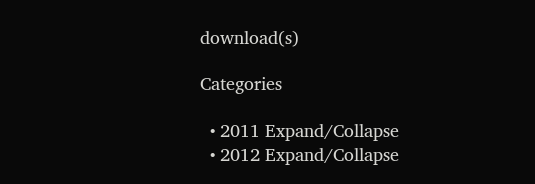download(s)

Categories

  • 2011 Expand/Collapse
  • 2012 Expand/Collapse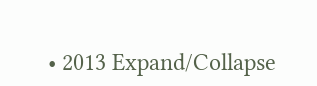• 2013 Expand/Collapse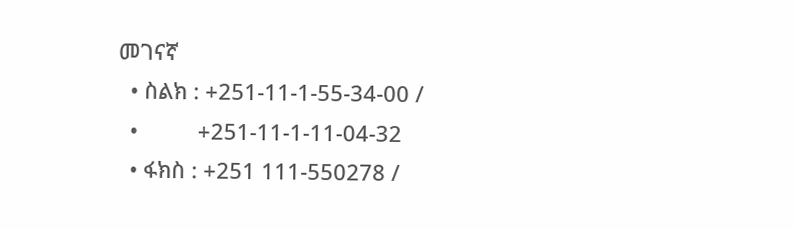መገናኛ
  • ስልክ : +251-11-1-55-34-00 /
  •          +251-11-1-11-04-32
  • ፋክስ : +251 111-550278 /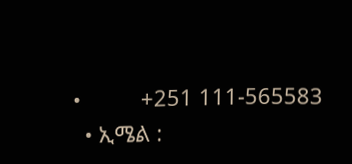•          +251 111-565583
  • ኢሜል :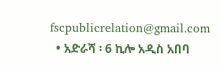fscpublicrelation@gmail.com
  • አድራሻ ፡ 6 ኪሎ አዲስ አበባ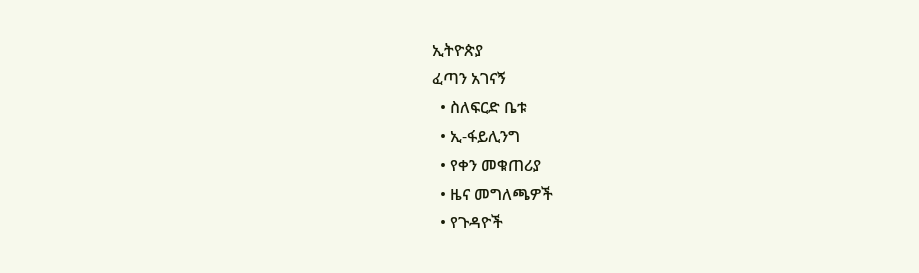ኢትዮጵያ
ፈጣን አገናኝ
  • ስለፍርድ ቤቱ
  • ኢ-ፋይሊንግ
  • የቀን መቁጠሪያ
  • ዜና መግለጫዎች
  • የጉዳዮች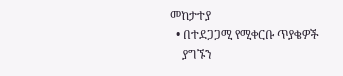መከታተያ
  • በተደጋጋሚ የሚቀርቡ ጥያቄዎች
    ያግኙን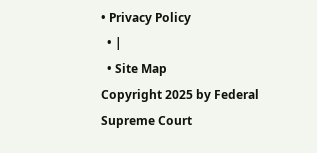• Privacy Policy
  • |
  • Site Map
Copyright 2025 by Federal Supreme Court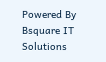Powered By Bsquare IT Solutions